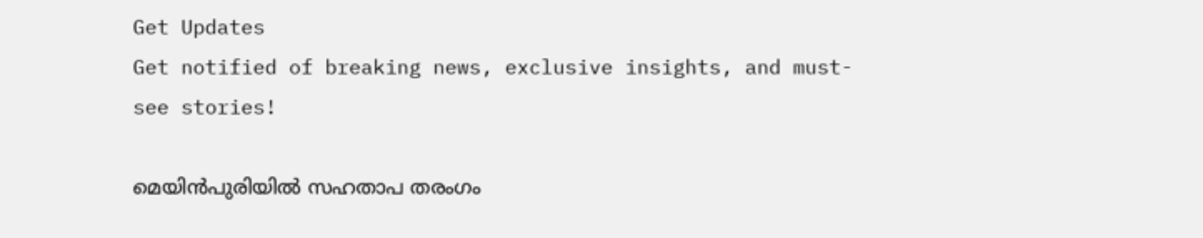Get Updates
Get notified of breaking news, exclusive insights, and must-see stories!

മെയിന്‍പുരിയില്‍ സഹതാപ തരംഗം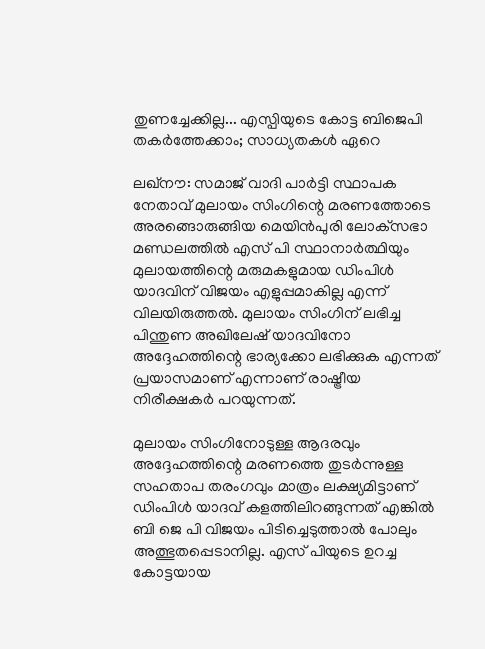തുണച്ചേക്കില്ല... എസ്പിയുടെ കോട്ട ബിജെപി തകര്‍ത്തേക്കാം; സാധ്യതകള്‍ ഏറെ

ലഖ്‌നൗ: സമാജ് വാദി പാര്‍ട്ടി സ്ഥാപക നേതാവ് മുലായം സിംഗിന്റെ മരണത്തോടെ അരങ്ങൊരുങ്ങിയ മെയിന്‍പുരി ലോക്‌സഭാ മണ്ഡലത്തില്‍ എസ് പി സ്ഥാനാര്‍ത്ഥിയും മുലായത്തിന്റെ മരുമകളുമായ ഡിംപിള്‍ യാദവിന് വിജയം എളുപ്പമാകില്ല എന്ന് വിലയിരുത്തല്‍. മുലായം സിംഗിന് ലഭിച്ച പിന്തുണ അഖിലേഷ് യാദവിനോ അദ്ദേഹത്തിന്റെ ഭാര്യക്കോ ലഭിക്കുക എന്നത് പ്രയാസമാണ് എന്നാണ് രാഷ്ട്രീയ നിരീക്ഷകര്‍ പറയുന്നത്.

മുലായം സിംഗിനോടുള്ള ആദരവും അദ്ദേഹത്തിന്റെ മരണത്തെ തുടര്‍ന്നുള്ള സഹതാപ തരംഗവും മാത്രം ലക്ഷ്യമിട്ടാണ് ഡിംപിള്‍ യാദവ് കളത്തിലിറങ്ങുന്നത് എങ്കില്‍ ബി ജെ പി വിജയം പിടിച്ചെടുത്താല്‍ പോലും അത്ഭുതപ്പെടാനില്ല. എസ് പിയുടെ ഉറച്ച കോട്ടയായ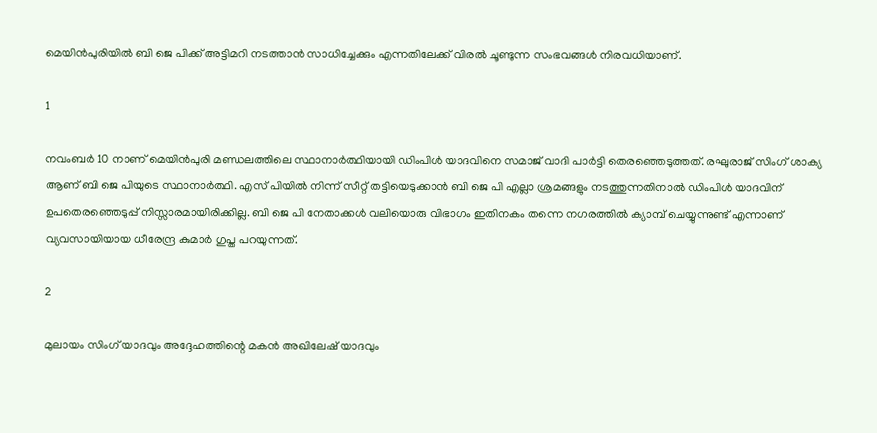മെയിന്‍പുരിയില്‍ ബി ജെ പിക്ക് അട്ടിമറി നടത്താന്‍ സാധിച്ചേക്കും എന്നതിലേക്ക് വിരല്‍ ചൂണ്ടുന്ന സംഭവങ്ങള്‍ നിരവധിയാണ്.

1

നവംബര്‍ 10 നാണ് മെയിന്‍പുരി മണ്ഡലത്തിലെ സ്ഥാനാര്‍ത്ഥിയായി ഡിംപിള്‍ യാദവിനെ സമാജ് വാദി പാര്‍ട്ടി തെരഞ്ഞെടുത്തത്. രഘുരാജ് സിംഗ് ശാക്യ ആണ് ബി ജെ പിയുടെ സ്ഥാനാര്‍ത്ഥി. എസ് പിയില്‍ നിന്ന് സീറ്റ് തട്ടിയെടുക്കാന്‍ ബി ജെ പി എല്ലാ ശ്രമങ്ങളും നടത്തുന്നതിനാല്‍ ഡിംപിള്‍ യാദവിന് ഉപതെരഞ്ഞെടുപ്പ് നിസ്സാരമായിരിക്കില്ല. ബി ജെ പി നേതാക്കള്‍ വലിയൊരു വിഭാഗം ഇതിനകം തന്നെ നഗരത്തില്‍ ക്യാമ്പ് ചെയ്യുന്നുണ്ട് എന്നാണ് വ്യവസായിയായ ധീരേന്ദ്ര കുമാര്‍ ഗുപ്ത പറയുന്നത്.

2

മുലായം സിംഗ് യാദവും അദ്ദേഹത്തിന്റെ മകന്‍ അഖിലേഷ് യാദവും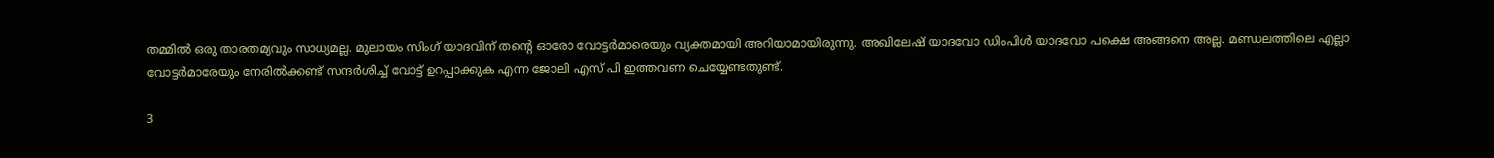തമ്മില്‍ ഒരു താരതമ്യവും സാധ്യമല്ല. മുലായം സിംഗ് യാദവിന് തന്റെ ഓരോ വോട്ടര്‍മാരെയും വ്യക്തമായി അറിയാമായിരുന്നു. അഖിലേഷ് യാദവോ ഡിംപിള്‍ യാദവോ പക്ഷെ അങ്ങനെ അല്ല. മണ്ഡലത്തിലെ എല്ലാ വോട്ടര്‍മാരേയും നേരില്‍ക്കണ്ട് സന്ദര്‍ശിച്ച് വോട്ട് ഉറപ്പാക്കുക എന്ന ജോലി എസ് പി ഇത്തവണ ചെയ്യേണ്ടതുണ്ട്.

3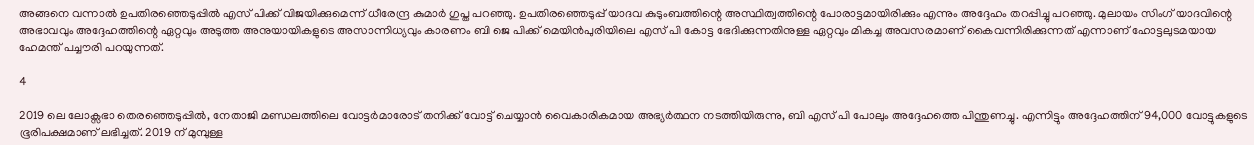അങ്ങനെ വന്നാല്‍ ഉപതിരഞ്ഞെടുപ്പില്‍ എസ് പിക്ക് വിജയിക്കുമെന്ന് ധീരേന്ദ്ര കുമാര്‍ ഗുപ്ത പറഞ്ഞു. ഉപതിരഞ്ഞെടുപ്പ് യാദവ കുടുംബത്തിന്റെ അസ്ഥിത്വത്തിന്റെ പോരാട്ടമായിരിക്കും എന്നും അദ്ദേഹം തറപ്പിച്ചു പറഞ്ഞു. മുലായം സിംഗ് യാദവിന്റെ അഭാവവും അദ്ദേഹത്തിന്റെ ഏറ്റവും അടുത്ത അനുയായികളുടെ അസാന്നിധ്യവും കാരണം ബി ജെ പിക്ക് മെയിന്‍പുരിയിലെ എസ് പി കോട്ട ഭേദിക്കുന്നതിനുള്ള ഏറ്റവും മികച്ച അവസരമാണ് കൈവന്നിരിക്കുന്നത് എന്നാണ് ഹോട്ടലുടമയായ ഹേമന്ത് പച്ചൗരി പറയുന്നത്.

4

2019 ലെ ലോക്സഭാ തെരഞ്ഞെടുപ്പില്‍, നേതാജി മണ്ഡലത്തിലെ വോട്ടര്‍മാരോട് തനിക്ക് വോട്ട് ചെയ്യാന്‍ വൈകാരികമായ അഭ്യര്‍ത്ഥന നടത്തിയിരുന്നു, ബി എസ് പി പോലും അദ്ദേഹത്തെ പിന്തുണച്ചു. എന്നിട്ടും അദ്ദേഹത്തിന് 94,000 വോട്ടുകളുടെ ഭൂരിപക്ഷമാണ് ലഭിച്ചത്. 2019 ന് മുമ്പുള്ള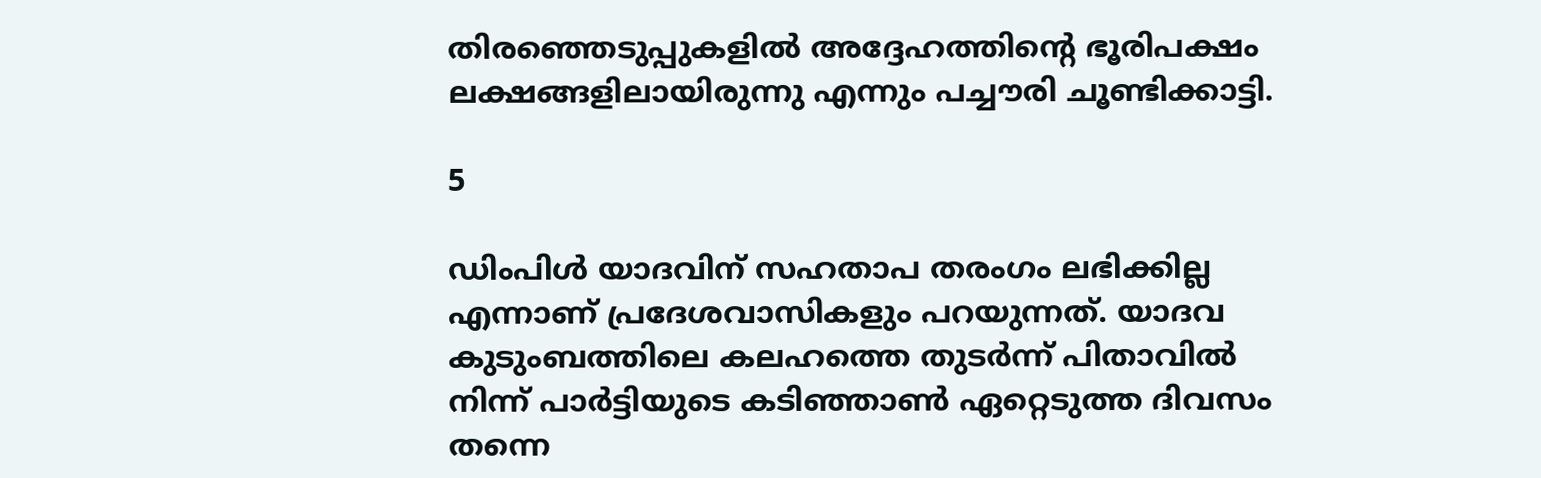തിരഞ്ഞെടുപ്പുകളില്‍ അദ്ദേഹത്തിന്റെ ഭൂരിപക്ഷം ലക്ഷങ്ങളിലായിരുന്നു എന്നും പച്ചൗരി ചൂണ്ടിക്കാട്ടി.

5

ഡിംപിള്‍ യാദവിന് സഹതാപ തരംഗം ലഭിക്കില്ല എന്നാണ് പ്രദേശവാസികളും പറയുന്നത്. യാദവ കുടുംബത്തിലെ കലഹത്തെ തുടര്‍ന്ന് പിതാവില്‍ നിന്ന് പാര്‍ട്ടിയുടെ കടിഞ്ഞാണ്‍ ഏറ്റെടുത്ത ദിവസം തന്നെ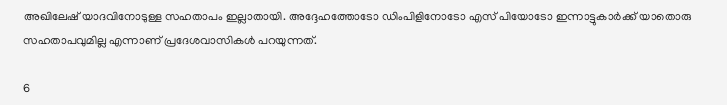അഖിലേഷ് യാദവിനോടുള്ള സഹതാപം ഇല്ലാതായി. അദ്ദേഹത്തോടോ ഡിംപിളിനോടോ എസ് പിയോടോ ഇന്നാട്ടുകാര്‍ക്ക് യാതൊരു സഹതാപവുമില്ല എന്നാണ് പ്രദേശവാസികള്‍ പറയുന്നത്.

6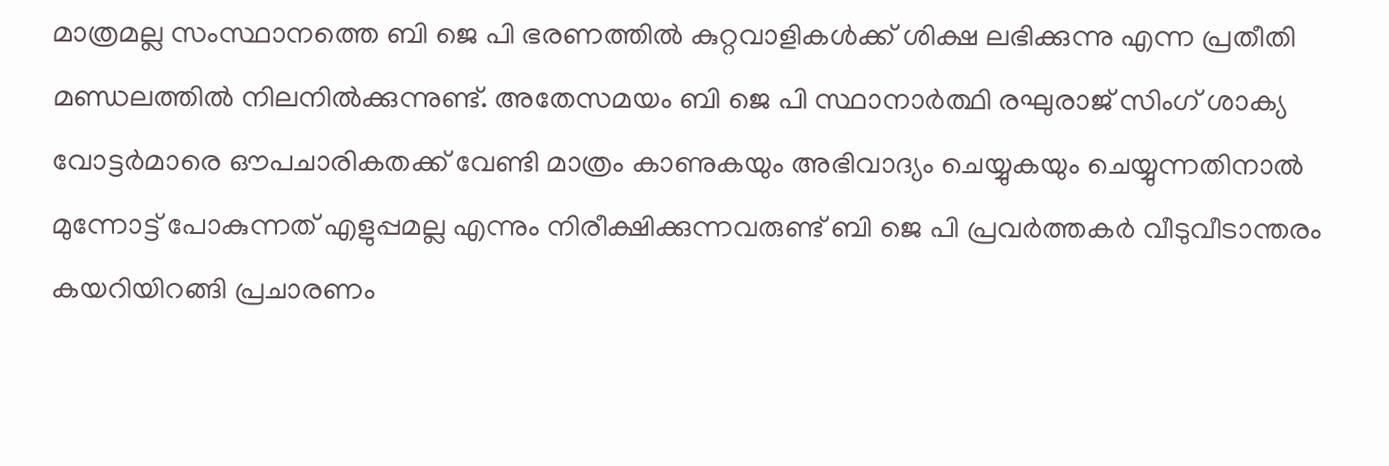മാത്രമല്ല സംസ്ഥാനത്തെ ബി ജെ പി ഭരണത്തില്‍ കുറ്റവാളികള്‍ക്ക് ശിക്ഷ ലഭിക്കുന്നു എന്ന പ്രതീതി മണ്ഡലത്തില്‍ നിലനില്‍ക്കുന്നുണ്ട്. അതേസമയം ബി ജെ പി സ്ഥാനാര്‍ത്ഥി രഘുരാജ് സിംഗ് ശാക്യ വോട്ടര്‍മാരെ ഔപചാരികതക്ക് വേണ്ടി മാത്രം കാണുകയും അഭിവാദ്യം ചെയ്യുകയും ചെയ്യുന്നതിനാല്‍ മുന്നോട്ട് പോകുന്നത് എളുപ്പമല്ല എന്നും നിരീക്ഷിക്കുന്നവരുണ്ട് ബി ജെ പി പ്രവര്‍ത്തകര്‍ വീടുവീടാന്തരം കയറിയിറങ്ങി പ്രചാരണം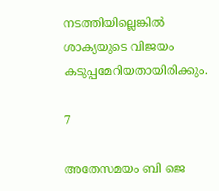നടത്തിയില്ലെങ്കില്‍ ശാക്യയുടെ വിജയം കടുപ്പമേറിയതായിരിക്കും.

7

അതേസമയം ബി ജെ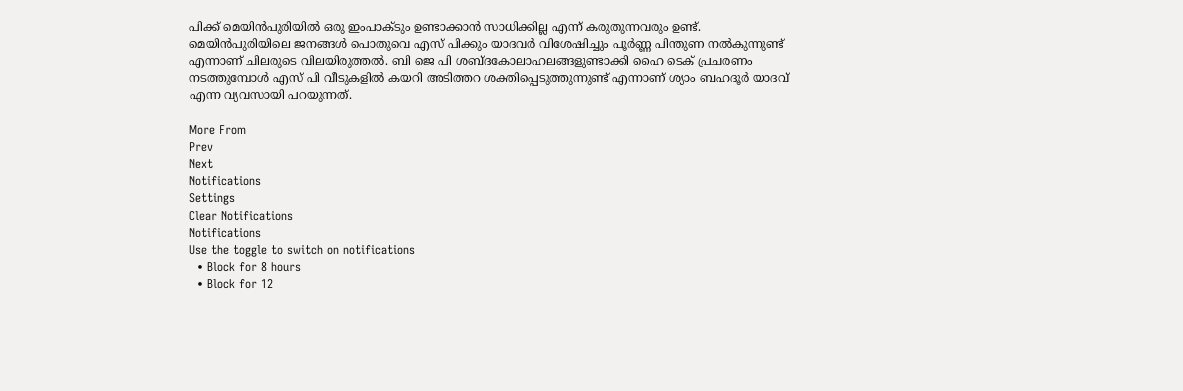പിക്ക് മെയിന്‍പുരിയില്‍ ഒരു ഇംപാക്ടും ഉണ്ടാക്കാന്‍ സാധിക്കില്ല എന്ന് കരുതുന്നവരും ഉണ്ട്. മെയിന്‍പുരിയിലെ ജനങ്ങള്‍ പൊതുവെ എസ് പിക്കും യാദവര്‍ വിശേഷിച്ചും പൂര്‍ണ്ണ പിന്തുണ നല്‍കുന്നുണ്ട് എന്നാണ് ചിലരുടെ വിലയിരുത്തല്‍. ബി ജെ പി ശബ്ദകോലാഹലങ്ങളുണ്ടാക്കി ഹൈ ടെക് പ്രചരണം നടത്തുമ്പോള്‍ എസ് പി വീടുകളില്‍ കയറി അടിത്തറ ശക്തിപ്പെടുത്തുന്നുണ്ട് എന്നാണ് ശ്യാം ബഹദൂര്‍ യാദവ് എന്ന വ്യവസായി പറയുന്നത്.

More From
Prev
Next
Notifications
Settings
Clear Notifications
Notifications
Use the toggle to switch on notifications
  • Block for 8 hours
  • Block for 12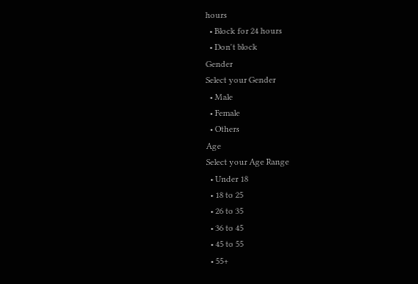hours
  • Block for 24 hours
  • Don't block
Gender
Select your Gender
  • Male
  • Female
  • Others
Age
Select your Age Range
  • Under 18
  • 18 to 25
  • 26 to 35
  • 36 to 45
  • 45 to 55
  • 55+